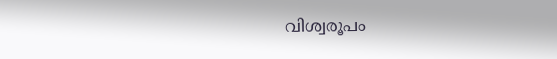വിശ്വരൂപം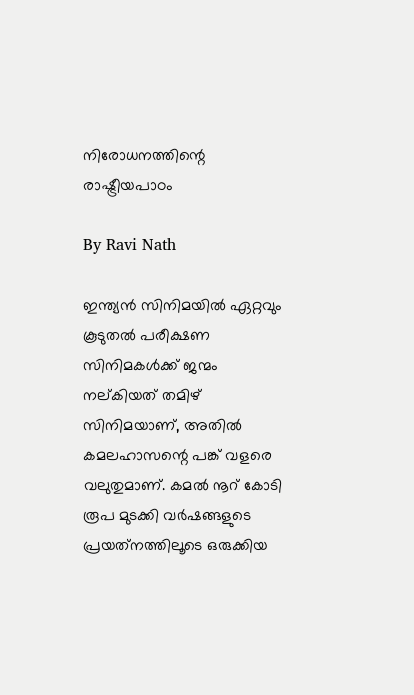നിരോധനത്തിന്റെ രാഷ്ട്രീയപാഠം

By Ravi Nath

ഇന്ത്യന്‍ സിനിമയില്‍ ഏറ്റവും കൂടുതല്‍ പരീക്ഷണ സിനിമകള്‍ക്ക് ജന്മം നല്കിയത് തമിഴ് സിനിമയാണ്, അതില്‍ കമലഹാസന്റെ പങ്ക് വളരെ വലുതുമാണ്. കമല്‍ നൂറ് കോടി രൂപ മുടക്കി വര്‍ഷങ്ങളുടെ പ്രയത്‌നത്തിലൂടെ ഒരുക്കിയ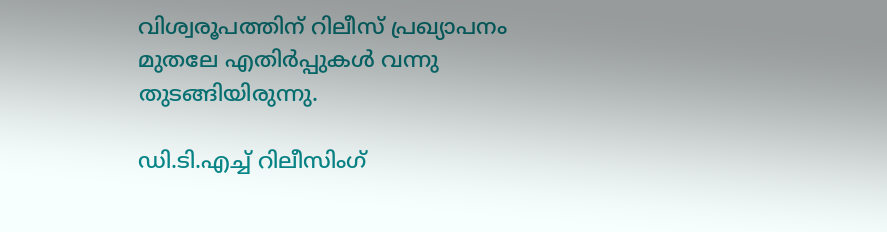വിശ്വരൂപത്തിന് റിലീസ് പ്രഖ്യാപനം മുതലേ എതിര്‍പ്പുകള്‍ വന്നു തുടങ്ങിയിരുന്നു.

ഡി.ടി.എച്ച് റിലീസിംഗ്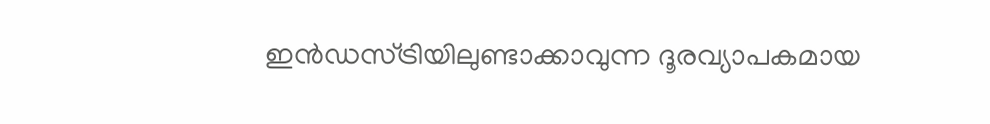ഇന്‍ഡസ്ട്രിയിലുണ്ടാക്കാവുന്ന ദൂരവ്യാപകമായ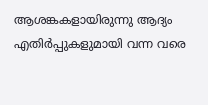ആശങ്കകളായിരുന്നു ആദ്യം എതിര്‍പ്പുകളുമായി വന്ന വരെ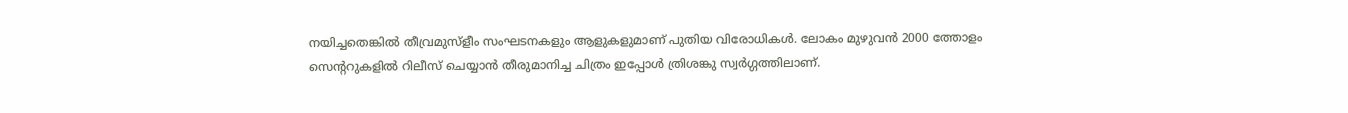നയിച്ചതെങ്കില്‍ തീവ്രമുസ്‌ളീം സംഘടനകളും ആളുകളുമാണ് പുതിയ വിരോധികള്‍. ലോകം മുഴുവന്‍ 2000 ത്തോളം സെന്ററുകളില്‍ റിലീസ് ചെയ്യാന്‍ തീരുമാനിച്ച ചിത്രം ഇപ്പോള്‍ ത്രിശങ്കു സ്വര്‍ഗ്ഗത്തിലാണ്.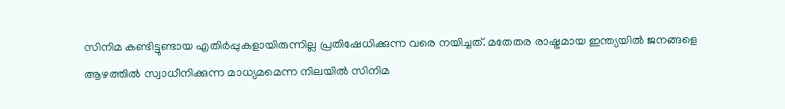സിനിമ കണ്ടിട്ടുണ്ടായ എതിര്‍പ്പുകളായിരുന്നില്ല പ്രതിഷേധിക്കുന്ന വരെ നയിച്ചത്. മതേതര രാഷ്ട്രമായ ഇന്ത്യയില്‍ ജനങ്ങളെ ആഴത്തില്‍ സ്വാധീനിക്കുന്ന മാധ്യമമെന്ന നിലയില്‍ സിനിമ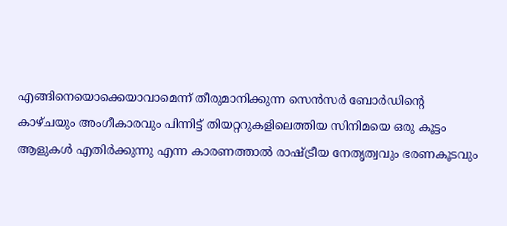എങ്ങിനെയൊക്കെയാവാമെന്ന് തീരുമാനിക്കുന്ന സെന്‍സര്‍ ബോര്‍ഡിന്റെ കാഴ്ചയും അംഗീകാരവും പിന്നിട്ട് തിയറ്ററുകളിലെത്തിയ സിനിമയെ ഒരു കൂട്ടം ആളുകള്‍ എതിര്‍ക്കുന്നു എന്ന കാരണത്താല്‍ രാഷ്ട്രീയ നേതൃത്വവും ഭരണകൂടവും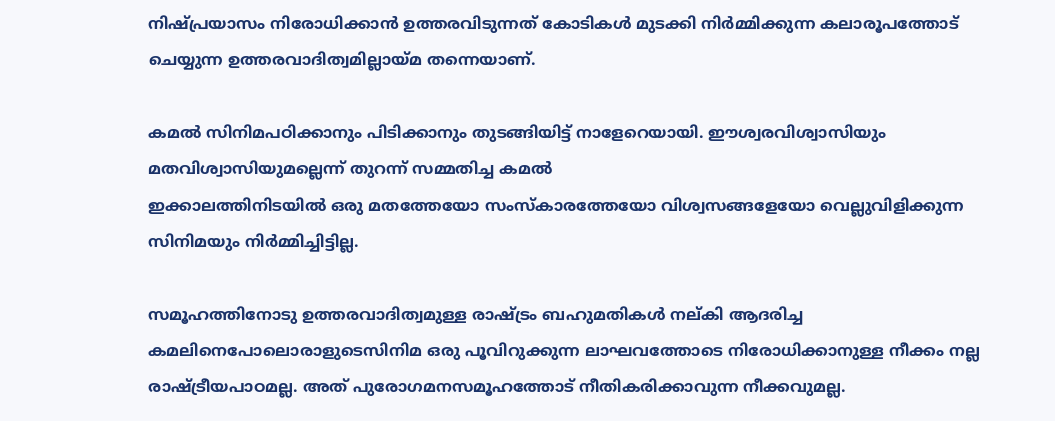നിഷ്പ്രയാസം നിരോധിക്കാന്‍ ഉത്തരവിടുന്നത് കോടികള്‍ മുടക്കി നിര്‍മ്മിക്കുന്ന കലാരൂപത്തോട് ചെയ്യുന്ന ഉത്തരവാദിത്വമില്ലായ്മ തന്നെയാണ്.

കമല്‍ സിനിമപഠിക്കാനും പിടിക്കാനും തുടങ്ങിയിട്ട് നാളേറെയായി. ഈശ്വരവിശ്വാസിയും മതവിശ്വാസിയുമല്ലെന്ന് തുറന്ന് സമ്മതിച്ച കമല്‍
ഇക്കാലത്തിനിടയില്‍ ഒരു മതത്തേയോ സംസ്‌കാരത്തേയോ വിശ്വസങ്ങളേയോ വെല്ലുവിളിക്കുന്ന സിനിമയും നിര്‍മ്മിച്ചിട്ടില്ല.

സമൂഹത്തിനോടു ഉത്തരവാദിത്വമുള്ള രാഷ്ട്രം ബഹുമതികള്‍ നല്കി ആദരിച്ച കമലിനെപോലൊരാളുടെസിനിമ ഒരു പൂവിറുക്കുന്ന ലാഘവത്തോടെ നിരോധിക്കാനുള്ള നീക്കം നല്ല രാഷ്ട്രീയപാഠമല്ല. അത് പുരോഗമനസമൂഹത്തോട് നീതികരിക്കാവുന്ന നീക്കവുമല്ല.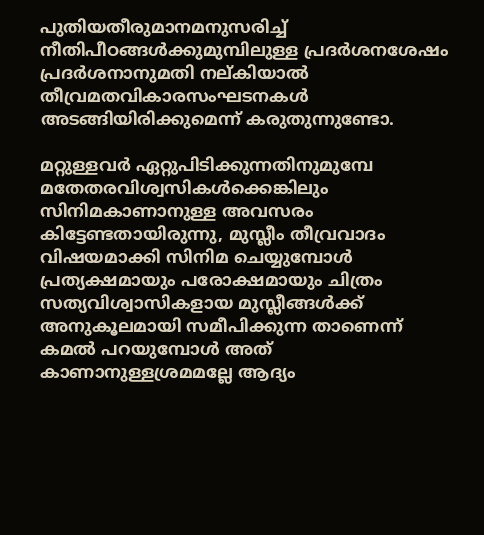പുതിയതീരുമാനമനുസരിച്ച് നീതിപീഠങ്ങള്‍ക്കുമുമ്പിലുള്ള പ്രദര്‍ശനശേഷം പ്രദര്‍ശനാനുമതി നല്കിയാല്‍ തീവ്രമതവികാരസംഘടനകള്‍ അടങ്ങിയിരിക്കുമെന്ന് കരുതുന്നുണ്ടോ.

മറ്റുള്ളവര്‍ ഏറ്റുപിടിക്കുന്നതിനുമുമ്പേ മതേതരവിശ്വസികള്‍ക്കെങ്കിലും സിനിമകാണാനുള്ള അവസരം കിട്ടേണ്ടതായിരുന്നു, മുസ്ലീം തീവ്രവാദം വിഷയമാക്കി സിനിമ ചെയ്യുമ്പോള്‍ പ്രത്യക്ഷമായും പരോക്ഷമായും ചിത്രം സത്യവിശ്വാസികളായ മുസ്ലീങ്ങള്‍ക്ക് അനുകൂലമായി സമീപിക്കുന്ന താണെന്ന് കമല്‍ പറയുമ്പോള്‍ അത് കാണാനുള്ളശ്രമമല്ലേ ആദ്യം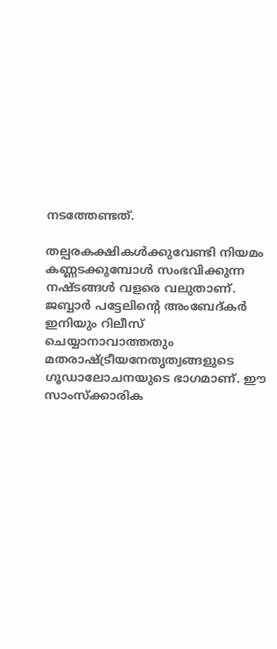നടത്തേണ്ടത്.

തല്പരകക്ഷികള്‍ക്കുവേണ്ടി നിയമം കണ്ണടക്കുമ്പോള്‍ സംഭവിക്കുന്ന നഷ്ടങ്ങള്‍ വളരെ വലുതാണ്. ജബ്ബാര്‍ പട്ടേലിന്റെ അംബേദ്കര്‍ ഇനിയും റിലീസ് ചെയ്യാനാവാത്തതും മതരാഷ്ട്രീയനേതൃത്വങ്ങളുടെ ഗൂഡാലോചനയുടെ ഭാഗമാണ്. ഈ സാംസ്‌ക്കാരിക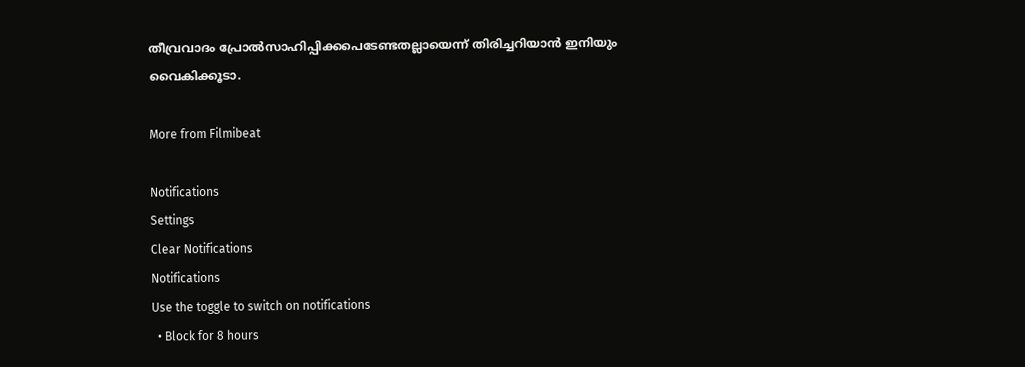തീവ്രവാദം പ്രോല്‍സാഹിപ്പിക്കപെടേണ്ടതല്ലായെന്ന് തിരിച്ചറിയാന്‍ ഇനിയും വൈകിക്കൂടാ.

More from Filmibeat

Notifications
Settings
Clear Notifications
Notifications
Use the toggle to switch on notifications
  • Block for 8 hours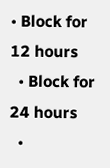• Block for 12 hours
  • Block for 24 hours
  •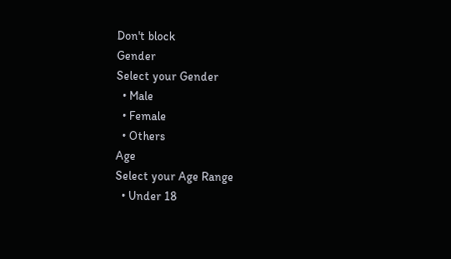Don't block
Gender
Select your Gender
  • Male
  • Female
  • Others
Age
Select your Age Range
  • Under 18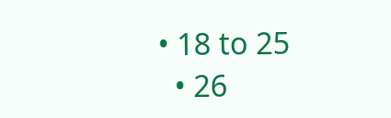• 18 to 25
  • 26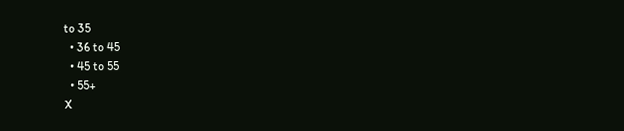to 35
  • 36 to 45
  • 45 to 55
  • 55+
X